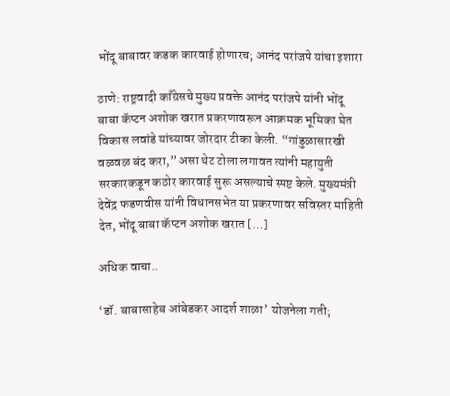भोंदू बाबावर कडक कारवाई होणारच; आनंद परांजपे यांचा इशारा

ठाणे: राष्ट्रवादी काँग्रेसचे मुख्य प्रवक्ते आनंद परांजपे यांनी भोंदू बाबा कॅप्टन अशोक खरात प्रकरणावरून आक्रमक भूमिका घेत विकास लवांडे यांच्यावर जोरदार टीका केली. “गांडुळासारखी वळवळ बंद करा,” असा थेट टोला लगावत त्यांनी महायुती सरकारकडून कठोर कारवाई सुरू असल्याचे स्पष्ट केले. मुख्यमंत्री देवेंद्र फडणवीस यांनी विधानसभेत या प्रकरणावर सविस्तर माहिती देत, भोंदू बाबा कॅप्टन अशोक खरात […]

अधिक वाचा..

‘डॉ. बाबासाहेब आंबेडकर आदर्श शाळा’ योजनेला गती;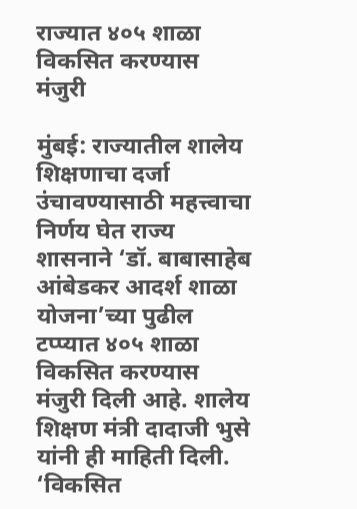राज्यात ४०५ शाळा विकसित करण्यास मंजुरी

मुंबई: राज्यातील शालेय शिक्षणाचा दर्जा उंचावण्यासाठी महत्त्वाचा निर्णय घेत राज्य शासनाने ‘डॉ. बाबासाहेब आंबेडकर आदर्श शाळा योजना’च्या पुढील टप्प्यात ४०५ शाळा विकसित करण्यास मंजुरी दिली आहे. शालेय शिक्षण मंत्री दादाजी भुसे यांनी ही माहिती दिली. ‘विकसित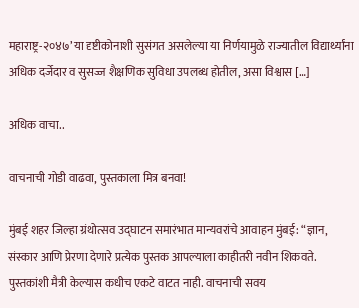महाराष्ट्र-२०४७’ या दृष्टीकोनाशी सुसंगत असलेल्या या निर्णयामुळे राज्यातील विद्यार्थ्यांना अधिक दर्जेदार व सुसज्ज शैक्षणिक सुविधा उपलब्ध होतील, असा विश्वास […]

अधिक वाचा..

वाचनाची गोडी वाढवा, पुस्तकाला मित्र बनवा!

मुंबई शहर जिल्हा ग्रंथोत्सव उद्घाटन समारंभात मान्यवरांचे आवाहन मुंबई: “ज्ञान, संस्कार आणि प्रेरणा देणारे प्रत्येक पुस्तक आपल्याला काहीतरी नवीन शिकवते. पुस्तकांशी मैत्री केल्यास कधीच एकटे वाटत नाही. वाचनाची सवय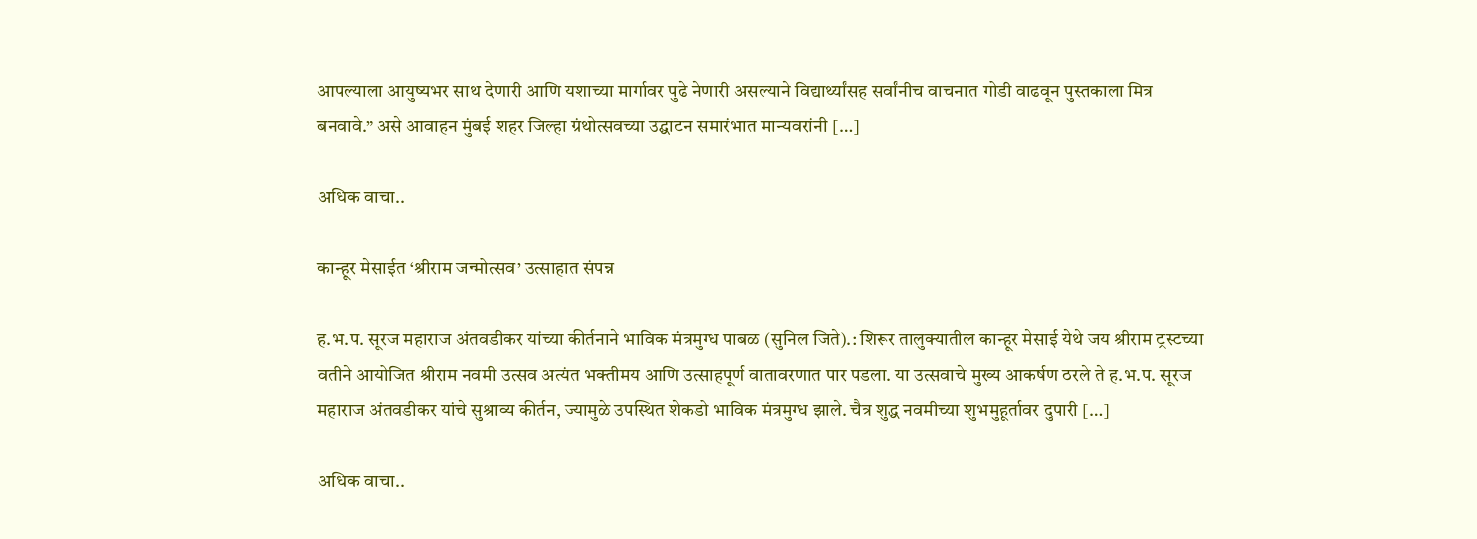आपल्याला आयुष्यभर साथ देणारी आणि यशाच्या मार्गावर पुढे नेणारी असल्याने विद्यार्थ्यांसह सर्वांनीच वाचनात गोडी वाढवून पुस्तकाला मित्र बनवावे.” असे आवाहन मुंबई शहर जिल्हा ग्रंथोत्सवच्या उद्घाटन समारंभात मान्यवरांनी […]

अधिक वाचा..

कान्हूर मेसाईत ‘श्रीराम जन्मोत्सव’ उत्साहात संपन्न

ह.भ.प. सूरज महाराज अंतवडीकर यांच्या कीर्तनाने भाविक मंत्रमुग्ध पाबळ (सुनिल जिते).: शिरूर तालुक्यातील कान्हूर मेसाई येथे जय श्रीराम ट्रस्टच्या वतीने आयोजित श्रीराम नवमी उत्सव अत्यंत भक्तीमय आणि उत्साहपूर्ण वातावरणात पार पडला. या उत्सवाचे मुख्य आकर्षण ठरले ते ह.भ.प. सूरज महाराज अंतवडीकर यांचे सुश्राव्य कीर्तन, ज्यामुळे उपस्थित शेकडो भाविक मंत्रमुग्ध झाले. चैत्र शुद्ध नवमीच्या शुभमुहूर्तावर दुपारी […]

अधिक वाचा..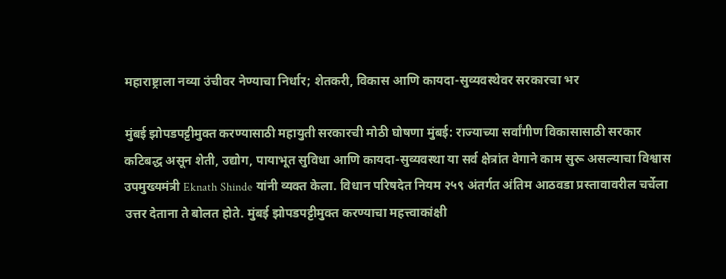महाराष्ट्राला नव्या उंचीवर नेण्याचा निर्धार; शेतकरी, विकास आणि कायदा-सुव्यवस्थेवर सरकारचा भर

मुंबई झोपडपट्टीमुक्त करण्यासाठी महायुती सरकारची मोठी घोषणा मुंबई: राज्याच्या सर्वांगीण विकासासाठी सरकार कटिबद्ध असून शेती, उद्योग, पायाभूत सुविधा आणि कायदा-सुव्यवस्था या सर्व क्षेत्रांत वेगाने काम सुरू असल्याचा विश्वास उपमुख्यमंत्री Eknath Shinde यांनी व्यक्त केला. विधान परिषदेत नियम २५९ अंतर्गत अंतिम आठवडा प्रस्तावावरील चर्चेला उत्तर देताना ते बोलत होते. मुंबई झोपडपट्टीमुक्त करण्याचा महत्त्वाकांक्षी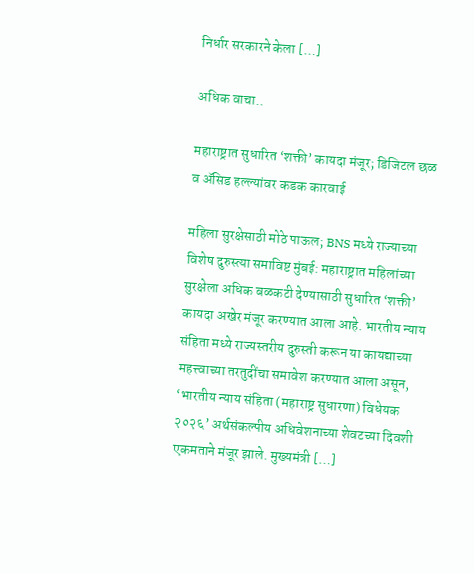निर्धार सरकारने केला […]

अधिक वाचा..

महाराष्ट्रात सुधारित ‘शक्ती’ कायदा मंजूर; डिजिटल छळ व ॲसिड हल्ल्यांवर कडक कारवाई

महिला सुरक्षेसाठी मोठे पाऊल; BNS मध्ये राज्याच्या विशेष दुरुस्त्या समाविष्ट मुंबई: महाराष्ट्रात महिलांच्या सुरक्षेला अधिक बळकटी देण्यासाठी सुधारित ‘शक्ती’ कायदा अखेर मंजूर करण्यात आला आहे. भारतीय न्याय संहिता मध्ये राज्यस्तरीय दुरुस्ती करून या कायद्याच्या महत्त्वाच्या तरतुदींचा समावेश करण्यात आला असून, ‘भारतीय न्याय संहिता (महाराष्ट्र सुधारणा) विधेयक २०२६’ अर्थसंकल्पीय अधिवेशनाच्या शेवटच्या दिवशी एकमताने मंजूर झाले. मुख्यमंत्री […]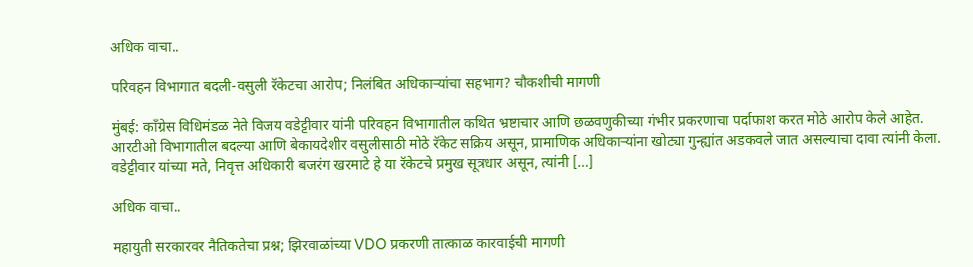अधिक वाचा..

परिवहन विभागात बदली-वसुली रॅकेटचा आरोप; निलंबित अधिकाऱ्यांचा सहभाग? चौकशीची मागणी

मुंबई: काँग्रेस विधिमंडळ नेते विजय वडेट्टीवार यांनी परिवहन विभागातील कथित भ्रष्टाचार आणि छळवणुकीच्या गंभीर प्रकरणाचा पर्दाफाश करत मोठे आरोप केले आहेत. आरटीओ विभागातील बदल्या आणि बेकायदेशीर वसुलीसाठी मोठे रॅकेट सक्रिय असून, प्रामाणिक अधिकाऱ्यांना खोट्या गुन्ह्यांत अडकवले जात असल्याचा दावा त्यांनी केला. वडेट्टीवार यांच्या मते, निवृत्त अधिकारी बजरंग खरमाटे हे या रॅकेटचे प्रमुख सूत्रधार असून, त्यांनी […]

अधिक वाचा..

महायुती सरकारवर नैतिकतेचा प्रश्न; झिरवाळांच्या VDO प्रकरणी तात्काळ कारवाईची मागणी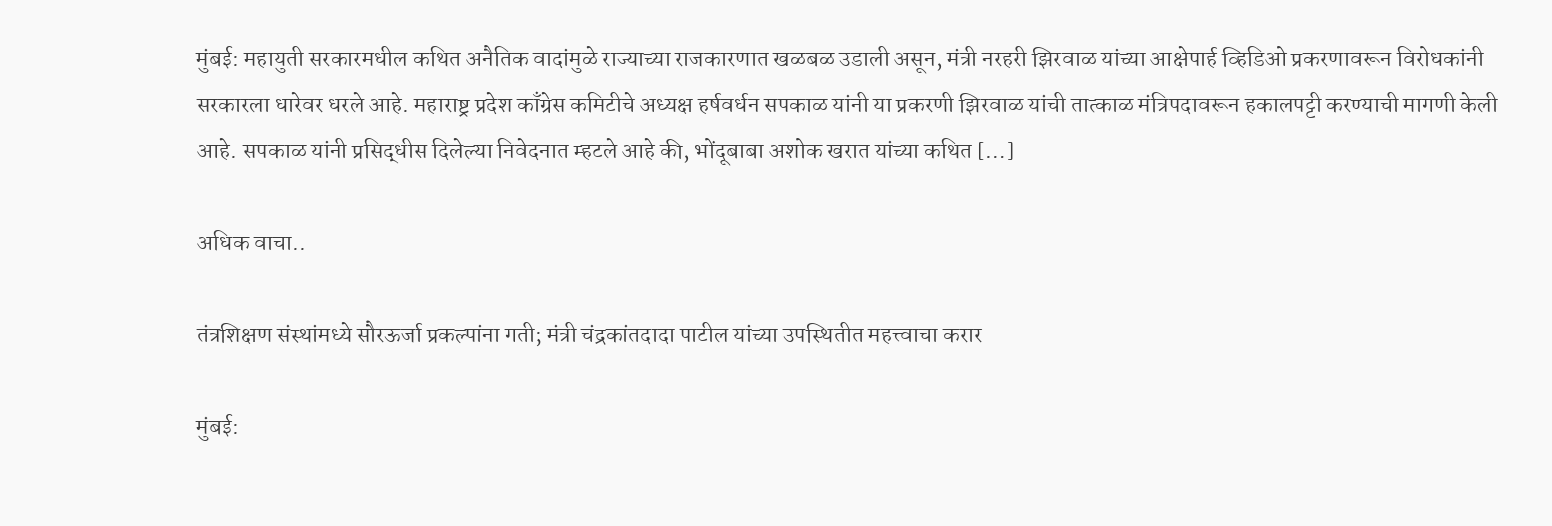मुंबई: महायुती सरकारमधील कथित अनैतिक वादांमुळे राज्याच्या राजकारणात खळबळ उडाली असून, मंत्री नरहरी झिरवाळ यांच्या आक्षेपार्ह व्हिडिओ प्रकरणावरून विरोधकांनी सरकारला धारेवर धरले आहे. महाराष्ट्र प्रदेश काँग्रेस कमिटीचे अध्यक्ष हर्षवर्धन सपकाळ यांनी या प्रकरणी झिरवाळ यांची तात्काळ मंत्रिपदावरून हकालपट्टी करण्याची मागणी केली आहे. सपकाळ यांनी प्रसिद्धीस दिलेल्या निवेदनात म्हटले आहे की, भोंदूबाबा अशोक खरात यांच्या कथित […]

अधिक वाचा..

तंत्रशिक्षण संस्थांमध्ये सौरऊर्जा प्रकल्पांना गती; मंत्री चंद्रकांतदादा पाटील यांच्या उपस्थितीत महत्त्वाचा करार

मुंबई: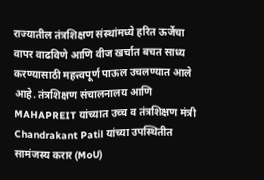राज्यातील तंत्रशिक्षण संस्थांमध्ये हरित ऊर्जेचा वापर वाढविणे आणि वीज खर्चात बचत साध्य करण्यासाठी महत्त्वपूर्ण पाऊल उचलण्यात आले आहे. तंत्रशिक्षण संचालनालय आणि MAHAPREIT यांच्यात उच्च व तंत्रशिक्षण मंत्री Chandrakant Patil यांच्या उपस्थितीत सामंजस्य करार (MoU)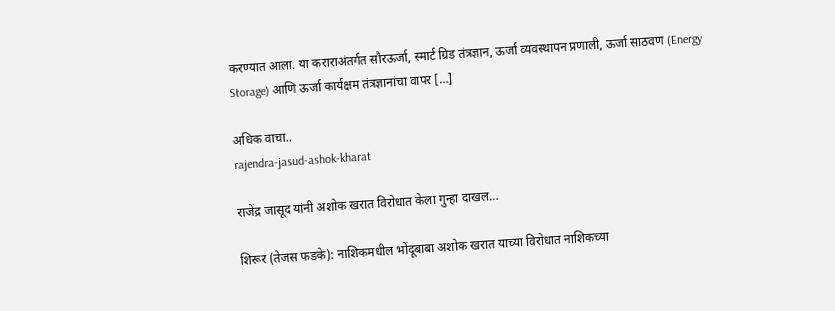करण्यात आला. या कराराअंतर्गत सौरऊर्जा, स्मार्ट ग्रिड तंत्रज्ञान, ऊर्जा व्यवस्थापन प्रणाली, ऊर्जा साठवण (Energy Storage) आणि ऊर्जा कार्यक्षम तंत्रज्ञानांचा वापर […]

अधिक वाचा..
rajendra-jasud-ashok-kharat

राजेंद्र जासूद यांनी अशोक खरात विरोधात केला गुन्हा दाखल…

शिरूर (तेजस फडके): नाशिकमधील भोंदूबाबा अशोक खरात याच्या विरोधात नाशिकच्या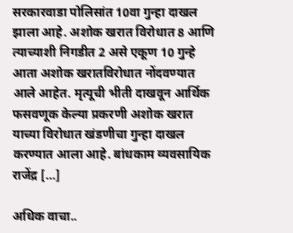सरकारवाडा पोलिसांत 10वा गुन्हा दाखल झाला आहे. अशोक खरात विरोधात 8 आणि त्याच्याशी निगडीत 2 असे एकूण 10 गुन्हे आता अशोक खरातविरोधात नोंदवण्यात आले आहेत. मृत्यूची भीती दाखवून आर्थिक फसवणूक केल्या प्रकरणी अशोक खरात याच्या विरोधात खंडणीचा गुन्हा दाखल करण्यात आला आहे. बांधकाम व्यवसायिक राजेंद्र […]

अधिक वाचा..